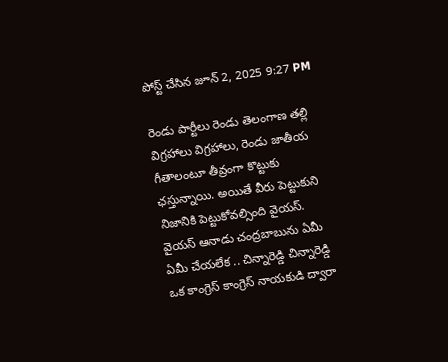పోస్ట్ చేసిన జూన్ 2, 2025 9:27 PM

రెండు పార్టీలు రెండు తెలంగాణ తల్లి విగ్రహాలు విగ్రహాలు, రెండు జాతీయ గీతాలంటూ తీవ్రంగా కొట్టుకు ఛస్తున్నాయి. అయితే వీరు పెట్టుకుని నిజానికి పెట్టుకోవల్సింది వైయస్. వైయస్ ఆనాడు చంద్రబాబును ఏమీ ఏమీ చేయలేక .. చిన్నారెడ్డి చిన్నారెడ్డి ఒక కాంగ్రెస్ కాంగ్రెస్ నాయకుడి ద్వారా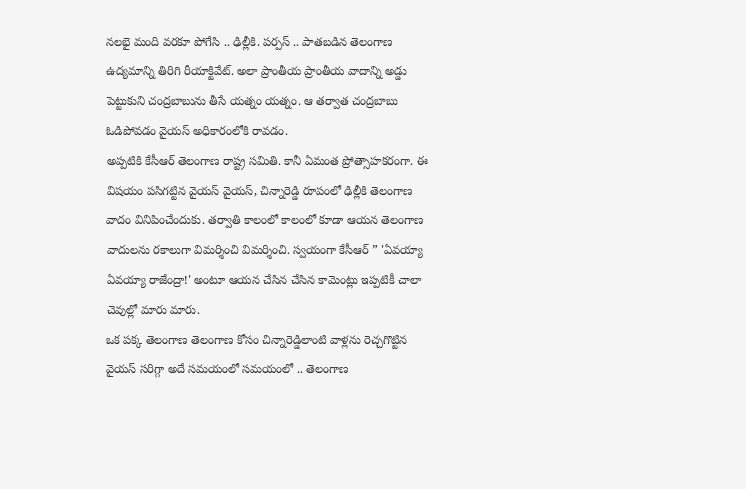నలభై మంది వరకూ పోగేసి .. ఢిల్లీకి. పర్పస్ .. పాతబడిన తెలంగాణ ఉద్యమాన్ని తిరిగి రీయాక్టివేట్. అలా ప్రాంతీయ ప్రాంతీయ వాదాన్ని అడ్డు పెట్టుకుని చంద్రబాబును తీసే యత్నం యత్నం. ఆ తర్వాత చంద్రబాబు ఓడిపోవడం వైయస్ అధికారంలోకి రావడం.
అప్పటికి కేసీఆర్ తెలంగాణ రాష్ట్ర సమితి. కానీ ఏమంత ప్రోత్సాహకరంగా. ఈ విషయం పసిగట్టిన వైయస్ వైయస్, చిన్నారెడ్డి రూపంలో ఢిల్లీకి తెలంగాణ వాదం వినిపించేందుకు. తర్వాతి కాలంలో కాలంలో కూడా ఆయన తెలంగాణ వాదులను రకాలుగా విమర్శించి విమర్శించి. స్వయంగా కేసీఆర్ ” 'ఏవయ్యా ఏవయ్యా రాజేంద్రా!' అంటూ ఆయన చేసిన చేసిన కామెంట్లు ఇప్పటికీ చాలా చెవుల్లో మారు మారు.
ఒక పక్క తెలంగాణ తెలంగాణ కోసం చిన్నారెడ్డిలాంటి వాళ్లను రెచ్చగొట్టిన వైయస్ సరిగ్గా అదే సమయంలో సమయంలో .. తెలంగాణ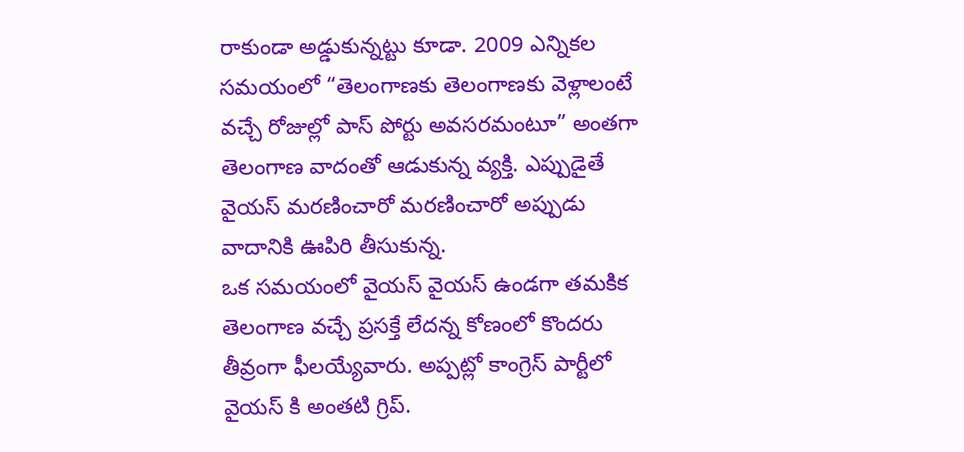రాకుండా అడ్డుకున్నట్టు కూడా. 2009 ఎన్నికల సమయంలో “తెలంగాణకు తెలంగాణకు వెళ్లాలంటే వచ్చే రోజుల్లో పాస్ పోర్టు అవసరమంటూ” అంతగా తెలంగాణ వాదంతో ఆడుకున్న వ్యక్తి. ఎప్పుడైతే వైయస్ మరణించారో మరణించారో అప్పుడు వాదానికి ఊపిరి తీసుకున్న.
ఒక సమయంలో వైయస్ వైయస్ ఉండగా తమకిక తెలంగాణ వచ్చే ప్రసక్తే లేదన్న కోణంలో కొందరు తీవ్రంగా ఫీలయ్యేవారు. అప్పట్లో కాంగ్రెస్ పార్టీలో వైయస్ కి అంతటి గ్రిప్.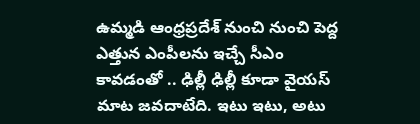ఉమ్మడి ఆంధ్రప్రదేశ్ నుంచి నుంచి పెద్ద ఎత్తున ఎంపీలను ఇచ్చే సీఎం కావడంతో .. ఢిల్లీ ఢిల్లీ కూడా వైయస్ మాట జవదాటేది. ఇటు ఇటు, అటు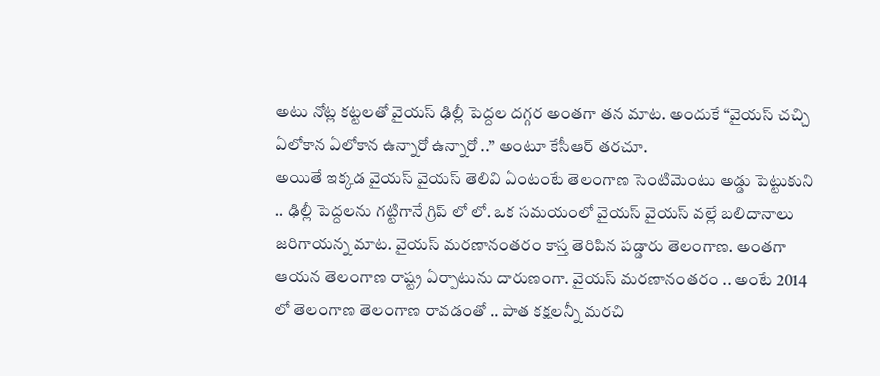అటు నోట్ల కట్టలతో వైయస్ ఢిల్లీ పెద్దల దగ్గర అంతగా తన మాట. అందుకే “వైయస్ చచ్చి ఏలోకాన ఏలోకాన ఉన్నారో ఉన్నారో ..” అంటూ కేసీఆర్ తరచూ.
అయితే ఇక్కడ వైయస్ వైయస్ తెలివి ఏంటంటే తెలంగాణ సెంటిమెంటు అడ్డు పెట్టుకుని .. ఢిల్లీ పెద్దలను గట్టిగానే గ్రిప్ లో లో. ఒక సమయంలో వైయస్ వైయస్ వల్లే బలిదానాలు జరిగాయన్న మాట. వైయస్ మరణానంతరం కాస్త తెరిపిన పడ్డారు తెలంగాణ. అంతగా ఆయన తెలంగాణ రాష్ట్ర ఏర్పాటును దారుణంగా. వైయస్ మరణానంతరం .. అంటే 2014 లో తెలంగాణ తెలంగాణ రావడంతో .. పాత కక్షలన్నీ మరచి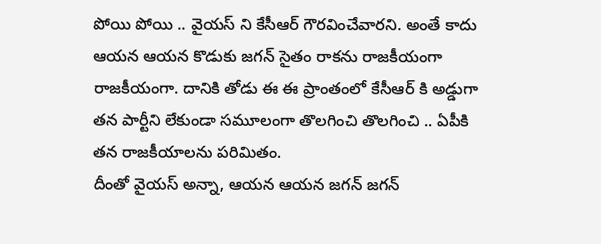పోయి పోయి .. వైయస్ ని కేసీఆర్ గౌరవించేవారని. అంతే కాదు ఆయన ఆయన కొడుకు జగన్ సైతం రాకను రాజకీయంగా రాజకీయంగా. దానికి తోడు ఈ ఈ ప్రాంతంలో కేసీఆర్ కి అడ్డుగా తన పార్టీని లేకుండా సమూలంగా తొలగించి తొలగించి .. ఏపీకి తన రాజకీయాలను పరిమితం.
దీంతో వైయస్ అన్నా, ఆయన ఆయన జగన్ జగన్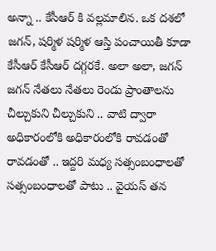అన్నా .. కేసీఆర్ కి వల్లమాలిన. ఒక దశలో జగన్, షర్మిళ షర్మిళ ఆస్తి పంచాయితీ కూడా కేసీఆర్ కేసీఆర్ దగ్గరకే. అలా అలా, జగన్ జగన్ నేతలు నేతలు రెండు ప్రాంతాలను చీల్చుకుని చీల్చుకుని .. వాటి ద్వారా అధికారంలోకి అధికారంలోకి రావడంతో రావడంతో .. ఇద్దరి మధ్య సత్సంబంధాలతో సత్సంబంధాలతో పాటు .. వైయస్ తన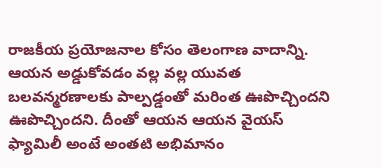రాజకీయ ప్రయోజనాల కోసం తెలంగాణ వాదాన్ని. ఆయన అడ్డుకోవడం వల్ల వల్ల యువత బలవన్మరణాలకు పాల్పడ్డంతో మరింత ఊపొచ్చిందని ఊపొచ్చిందని. దీంతో ఆయన ఆయన వైయస్ ఫ్యామిలీ అంటే అంతటి అభిమానం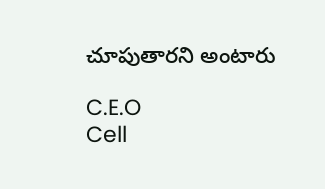చూపుతారని అంటారు

C.E.O
Cell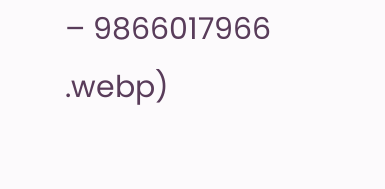– 9866017966
.webp)